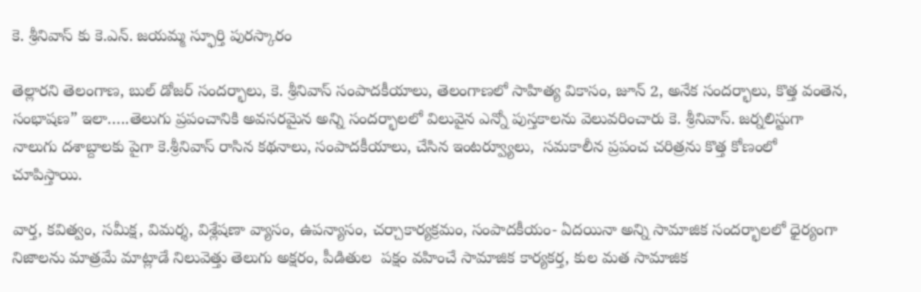కె. శ్రీనివాస్ కు కె.ఎన్. జయమ్మ స్ఫూర్తి పురస్కారం

తెల్లారని తెలంగాణ, బుల్ డోజర్ సందర్భాలు, కె. శ్రీనివాస్ సంపాదకీయాలు, తెలంగాణలో సాహిత్య వికాసం, జూన్ 2, అనేక సందర్భాలు, కొత్త వంతెన, సంభాషణ” ఇలా…..తెలుగు ప్రపంచానికి అవసరమైన అన్ని సందర్భాలలో విలువైన ఎన్నో పుస్తకాలను వెలువరించారు కె. శ్రీనివాస్. జర్నలిస్టుగా నాలుగు దశాబ్దాలకు పైగా కె.శ్రీనివాస్ రాసిన కథనాలు, సంపాదకీయాలు, చేసిన ఇంటర్వ్యూలు,  సమకాలీన ప్రపంచ చరిత్రను కొత్త కోణంలో చూపిస్తాయి.

వార్త, కవిత్వం, సమీక్ష, విమర్శ, విశ్లేషణా వ్యాసం, ఉపన్యాసం, చర్చాకార్యక్రమం, సంపాదకీయం- ఏదయినా అన్ని సామాజిక సందర్భాలలో ధైర్యంగా నిజాలను మాత్రమే మాట్లాడే నిలువెత్తు తెలుగు అక్షరం, పీడితుల  పక్షం వహించే సామాజిక కార్యకర్త, కుల మత సామాజిక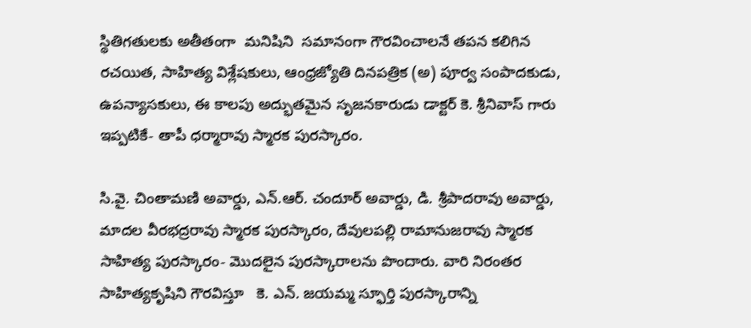స్థితిగతులకు అతీతంగా  మనిషిని  సమానంగా గౌరవించాలనే తపన కలిగిన రచయిత, సాహిత్య విశ్లేషకులు, ఆంధ్రజ్యోతి దినపత్రిక (అ) పూర్వ సంపాదకుడు, ఉపన్యాసకులు, ఈ కాలపు అద్భుతమైన సృజనకారుడు డాక్టర్ కె. శ్రీనివాస్ గారు ఇప్పటికే- తాపీ ధర్మారావు స్మారక పురస్కారం.

సి.వై. చింతామణి అవార్డు, ఎన్.ఆర్. చందూర్ అవార్డు, డి. శ్రీపాదరావు అవార్డు, మాదల వీరభద్రరావు స్మారక పురస్కారం, దేవులపల్లి రామానుజరావు స్మారక సాహిత్య పురస్కారం- మొదలైన పురస్కారాలను పొందారు. వారి నిరంతర  సాహిత్యకృషిని గౌరవిస్తూ   కె. ఎన్. జయమ్మ స్ఫూర్తి పురస్కారాన్ని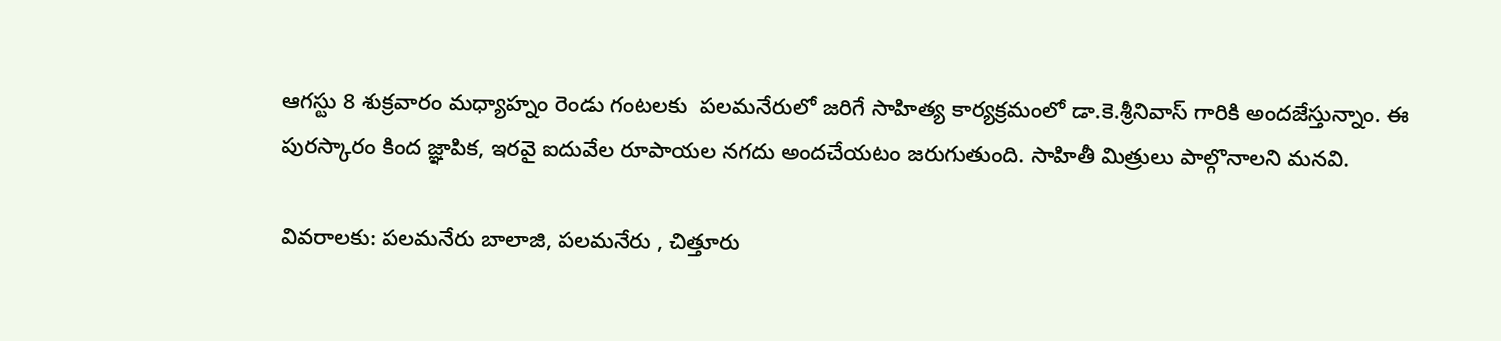ఆగస్టు 8 శుక్రవారం మధ్యాహ్నం రెండు గంటలకు  పలమనేరులో జరిగే సాహిత్య కార్యక్రమంలో డా.కె.శ్రీనివాస్ గారికి అందజేస్తున్నాం. ఈ పురస్కారం కింద జ్ఞాపిక, ఇరవై ఐదువేల రూపాయల నగదు అందచేయటం జరుగుతుంది. సాహితీ మిత్రులు పాల్గొనాలని మనవి.

వివరాలకు: పలమనేరు బాలాజి, పలమనేరు , చిత్తూరు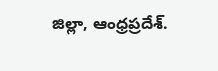జిల్లా, ఆంధ్రప్రదేశ్.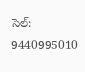సెల్: 9440995010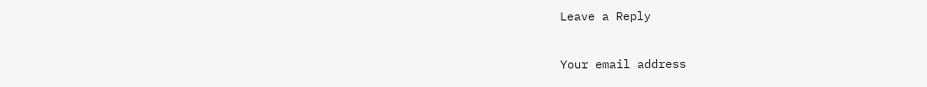Leave a Reply

Your email address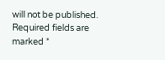will not be published. Required fields are marked *